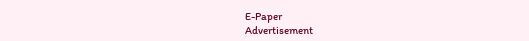E-Paper
Advertisement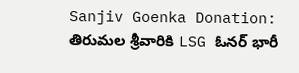Sanjiv Goenka Donation: తిరుమల శ్రీవారికి LSG ఓనర్ భారీ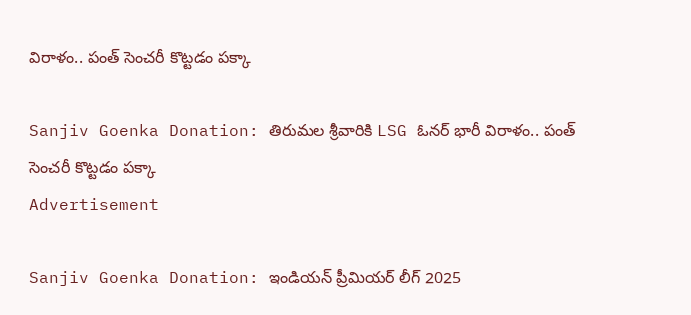విరాళం.. పంత్ సెంచరీ కొట్టడం పక్కా

Sanjiv Goenka Donation: తిరుమల శ్రీవారికి LSG ఓనర్ భారీ విరాళం.. పంత్ సెంచరీ కొట్టడం పక్కా
Advertisement

Sanjiv Goenka Donation: ఇండియన్ ప్రీమియర్ లీగ్ 2025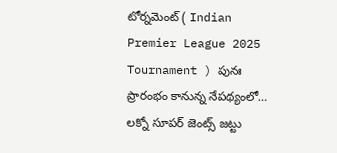టోర్నమెంట్ ( Indian Premier League 2025 Tournament ) పునః ప్రారంభం కానున్న నేపథ్యంలో… లక్నో సూపర్ జెంట్స్ జట్టు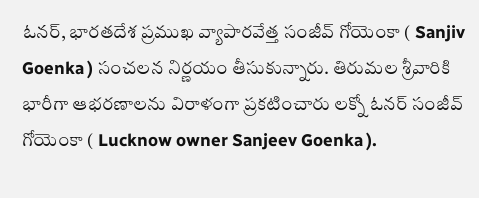ఓనర్, భారతదేశ ప్రముఖ వ్యాపారవేత్త సంజీవ్‌ గోయెంకా ( Sanjiv Goenka ) సంచలన నిర్ణయం తీసుకున్నారు. తిరుమల శ్రీవారికి భారీగా ఆభరణాలను విరాళంగా ప్రకటించారు లక్నో ఓనర్ సంజీవ్‌ గోయెంకా ( Lucknow owner Sanjeev Goenka ).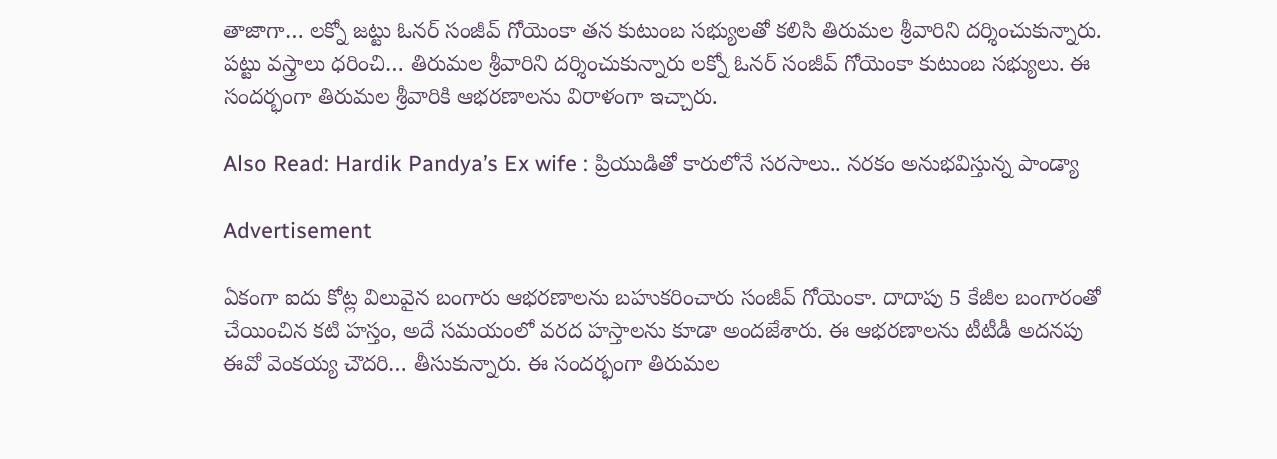తాజాగా… లక్నో జట్టు ఓనర్ సంజీవ్‌ గోయెంకా తన కుటుంబ సభ్యులతో కలిసి తిరుమల శ్రీవారిని దర్శించుకున్నారు. పట్టు వస్త్రాలు ధరించి… తిరుమల శ్రీవారిని దర్శించుకున్నారు లక్నో ఓనర్ సంజీవ్‌ గోయెంకా కుటుంబ సభ్యులు. ఈ సందర్భంగా తిరుమల శ్రీవారికి ఆభరణాలను విరాళంగా ఇచ్చారు.

Also Read: Hardik Pandya’s Ex wife : ప్రియుడితో కారులోనే సరసాలు.. నరకం అనుభవిస్తున్న పాండ్యా

Advertisement

ఏకంగా ఐదు కోట్ల విలువైన బంగారు ఆభరణాలను బహుకరించారు సంజీవ్‌ గోయెంకా. దాదాపు 5 కేజీల బంగారంతో చేయించిన కటి హస్తం, అదే సమయంలో వరద హస్తాలను కూడా అందజేశారు. ఈ ఆభరణాలను టీటీడీ అదనపు ఈవో వెంకయ్య చౌదరి… తీసుకున్నారు. ఈ సందర్భంగా తిరుమల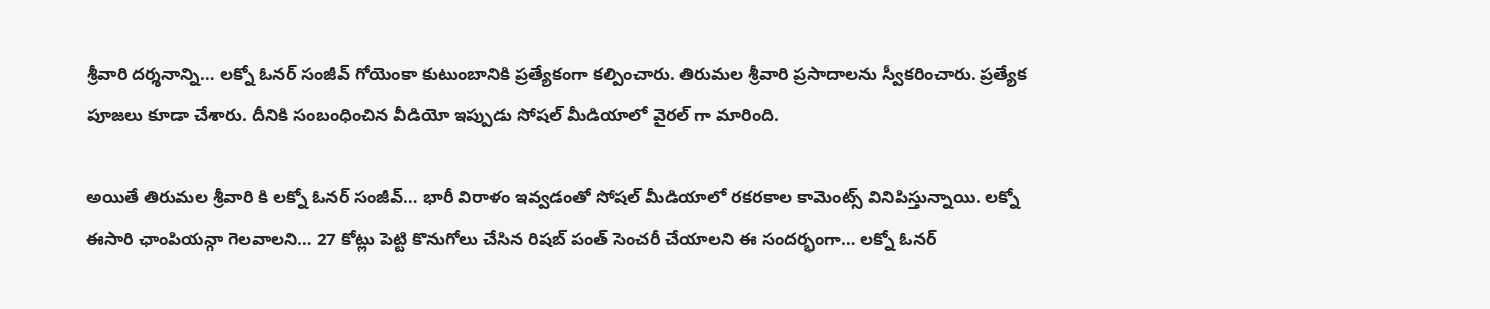శ్రీవారి దర్శనాన్ని… లక్నో ఓనర్ సంజీవ్‌ గోయెంకా కుటుంబానికి ప్రత్యేకంగా కల్పించారు. తిరుమల శ్రీవారి ప్రసాదాలను స్వీకరించారు. ప్రత్యేక పూజలు కూడా చేశారు. దీనికి సంబంధించిన వీడియో ఇప్పుడు సోషల్ మీడియాలో వైరల్ గా మారింది.

అయితే తిరుమల శ్రీవారి కి లక్నో ఓనర్ సంజీవ్… భారీ విరాళం ఇవ్వడంతో సోషల్ మీడియాలో రకరకాల కామెంట్స్ వినిపిస్తున్నాయి. లక్నో ఈసారి ఛాంపియన్గా గెలవాలని… 27 కోట్లు పెట్టి కొనుగోలు చేసిన రిషబ్ పంత్ సెంచరీ చేయాలని ఈ సందర్భంగా… లక్నో ఓనర్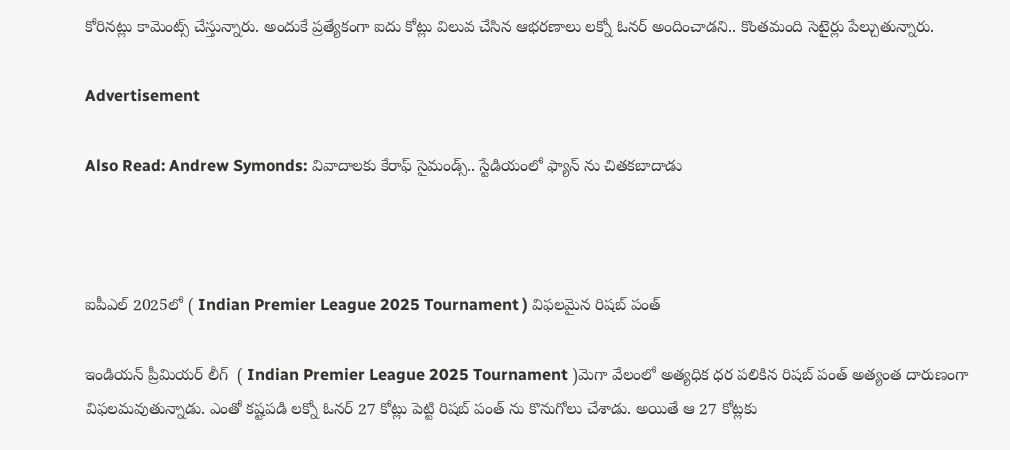కోరినట్లు కామెంట్స్ చేస్తున్నారు. అందుకే ప్రత్యేకంగా ఐదు కోట్లు విలువ చేసిన ఆభరణాలు లక్నో ఓనర్ అందించాడని.. కొంతమంది సెటైర్లు పేల్చుతున్నారు.

Advertisement

Also Read: Andrew Symonds: వివాదాలకు కేరాఫ్ సైమండ్స్.. స్టేడియంలో ఫ్యాన్ ను చితకబాదాడు



ఐపీఎల్ 2025లో ( Indian Premier League 2025 Tournament ) విఫలమైన రిషబ్ పంత్

ఇండియన్ ప్రీమియర్ లీగ్  ( Indian Premier League 2025 Tournament )మెగా వేలంలో అత్యధిక ధర పలికిన రిషబ్ పంత్ అత్యంత దారుణంగా విఫలమవుతున్నాడు. ఎంతో కష్టపడి లక్నో ఓనర్ 27 కోట్లు పెట్టి రిషబ్ పంత్ ను కొనుగోలు చేశాడు. అయితే ఆ 27 కోట్లకు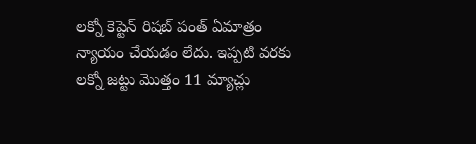లక్నో కెప్టెన్ రిషబ్ పంత్ ఏమాత్రం న్యాయం చేయడం లేదు. ఇప్పటి వరకు లక్నో జట్టు మొత్తం 11 మ్యాచ్లు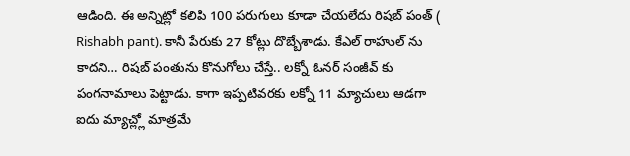ఆడింది. ఈ అన్నిట్లో కలిపి 100 పరుగులు కూడా చేయలేదు రిషబ్ పంత్ ( Rishabh pant). కానీ పేరుకు 27 కోట్లు దొబ్బేశాడు. కేఎల్ రాహుల్ ను కాదని… రిషబ్ పంతును కొనుగోలు చేస్తే.. లక్నో ఓనర్ సంజీవ్ కు పంగనామాలు పెట్టాడు. కాగా ఇప్పటివరకు లక్నో 11 మ్యాచులు ఆడగా ఐదు మ్యాచ్ల్లో మాత్రమే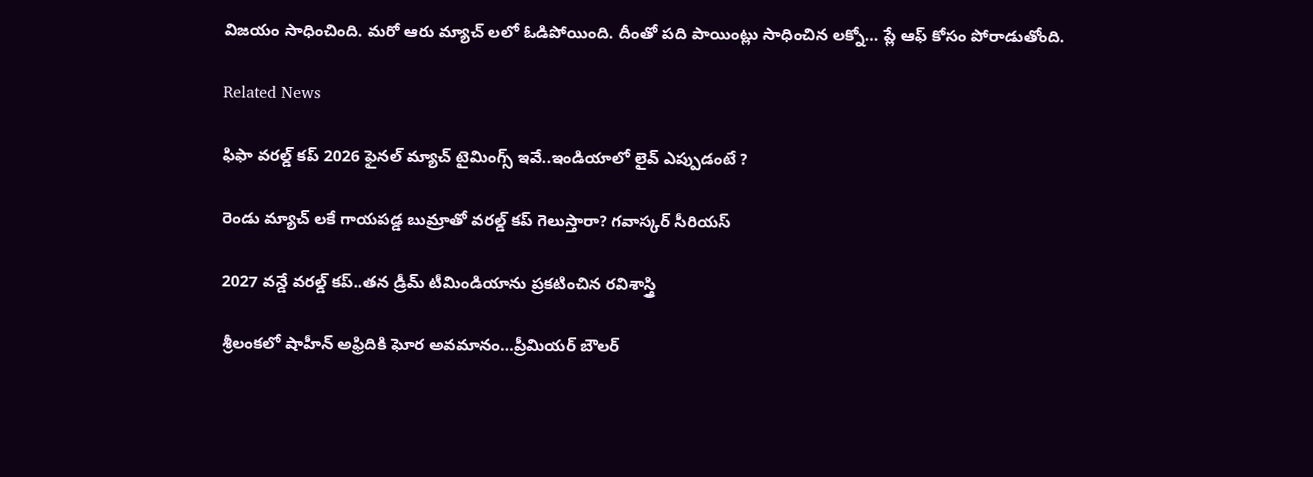విజయం సాధించింది. మరో ఆరు మ్యాచ్ లలో ఓడిపోయింది. దీంతో పది పాయింట్లు సాధించిన లక్నో… ప్లే ఆఫ్ కోసం పోరాడుతోంది.

Related News

ఫిఫా వ‌ర‌ల్డ్ క‌ప్ 2026 ఫైన‌ల్ మ్యాచ్ టైమింగ్స్ ఇవే..ఇండియాలో లైవ్ ఎప్పుడంటే ?

రెండు మ్యాచ్ ల‌కే గాయ‌ప‌డ్డ బుమ్రాతో వ‌ర‌ల్డ్ క‌ప్ గెలుస్తారా? గ‌వాస్క‌ర్ సీరియ‌స్‌

2027 వ‌న్డే వ‌ర‌ల్డ్ క‌ప్..త‌న డ్రీమ్ టీమిండియాను ప్ర‌క‌టించిన ర‌విశాస్త్రి

శ్రీలంక‌లో షాహీన్ అఫ్రిదికి ఘోర అవ‌మానం…ప్రీమియ‌ర్ బౌల‌ర్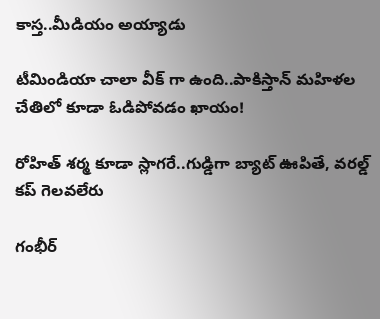కాస్త..మీడియం అయ్యాడు

టీమిండియా చాలా వీక్ గా ఉంది..పాకిస్తాన్ మ‌హిళ‌ల చేతిలో కూడా ఓడిపోవ‌డం ఖాయం!

రోహిత్ శ‌ర్మ‌ కూడా స్లాగ‌రే..గుడ్డిగా బ్యాట్ ఊపితే, వ‌ర‌ల్డ్ క‌ప్ గెల‌వ‌లేరు

గంభీర్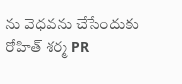ను వెధ‌వ‌ను చేసేందుకు రోహిత్ శ‌ర్మ PR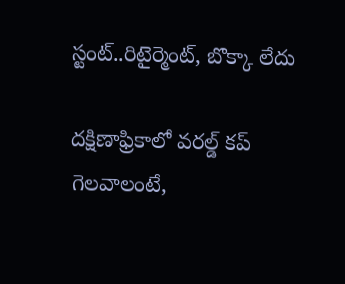స్టంట్..రిటైర్మెంట్, బొక్కా లేదు

దక్షిణాఫ్రికాలో వ‌ర‌ల్డ్ క‌ప్ గెల‌వాలంటే,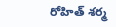రోహిత్ శ‌ర్మ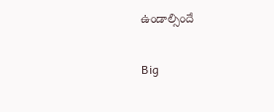ఉండాల్సిందే

Big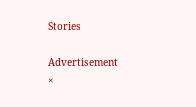Stories

Advertisement
×